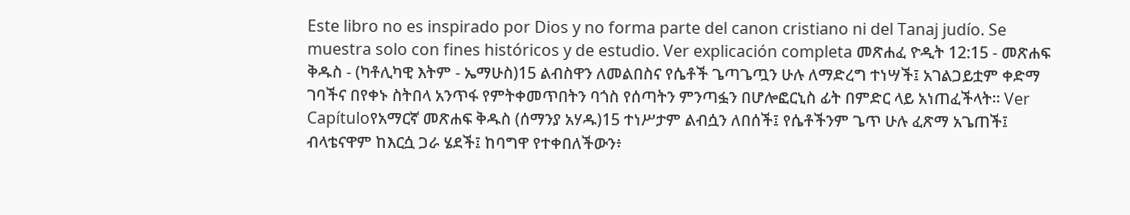Este libro no es inspirado por Dios y no forma parte del canon cristiano ni del Tanaj judío. Se muestra solo con fines históricos y de estudio. Ver explicación completa መጽሐፈ ዮዲት 12:15 - መጽሐፍ ቅዱስ - (ካቶሊካዊ እትም - ኤማሁስ)15 ልብስዋን ለመልበስና የሴቶች ጌጣጌጧን ሁሉ ለማድረግ ተነሣች፤ አገልጋይቷም ቀድማ ገባችና በየቀኑ ስትበላ አንጥፋ የምትቀመጥበትን ባጎስ የሰጣትን ምንጣፏን በሆሎፎርኒስ ፊት በምድር ላይ አነጠፈችላት። Ver Capítuloየአማርኛ መጽሐፍ ቅዱስ (ሰማንያ አሃዱ)15 ተነሥታም ልብሷን ለበሰች፤ የሴቶችንም ጌጥ ሁሉ ፈጽማ አጌጠች፤ ብላቴናዋም ከእርሷ ጋራ ሄደች፤ ከባግዋ የተቀበለችውን፥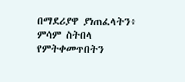በማደሪያዋ ያነጠፈላትን፥ ምሳም ስትበላ የምትቀመጥበትን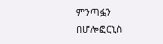ምንጣፏን በሆሎፎርኒስ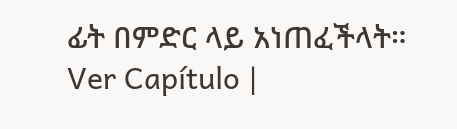ፊት በምድር ላይ አነጠፈችላት። Ver Capítulo |